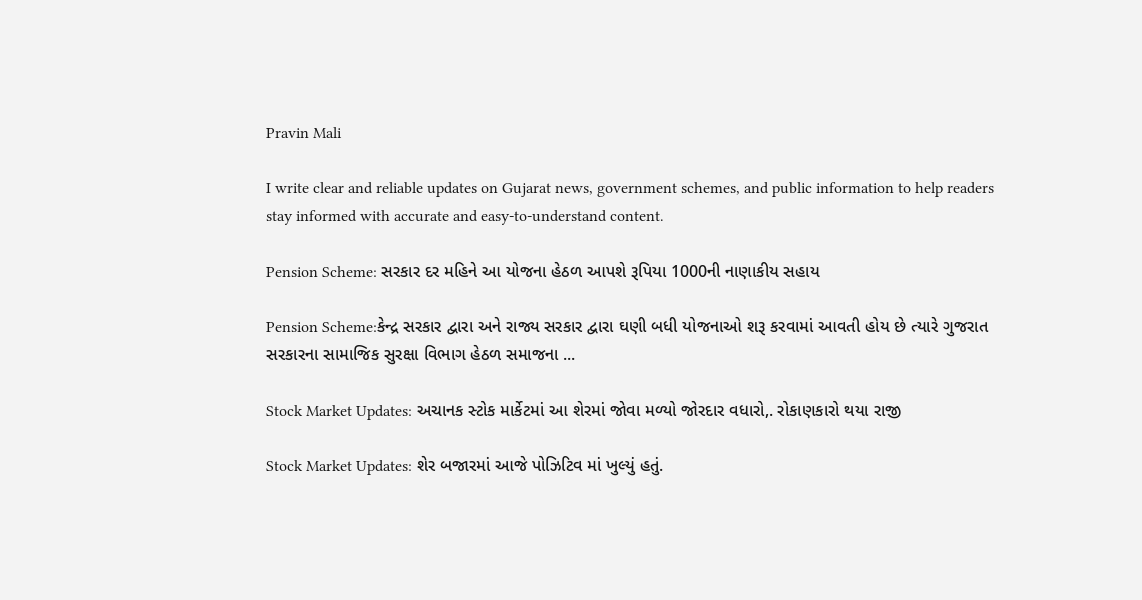Pravin Mali

I write clear and reliable updates on Gujarat news, government schemes, and public information to help readers stay informed with accurate and easy-to-understand content.

Pension Scheme: સરકાર દર મહિને આ યોજના હેઠળ આપશે રૂપિયા 1000ની નાણાકીય સહાય

Pension Scheme:કેન્દ્ર સરકાર દ્વારા અને રાજ્ય સરકાર દ્વારા ઘણી બધી યોજનાઓ શરૂ કરવામાં આવતી હોય છે ત્યારે ગુજરાત સરકારના સામાજિક સુરક્ષા વિભાગ હેઠળ સમાજના ...

Stock Market Updates: અચાનક સ્ટોક માર્કેટમાં આ શેરમાં જોવા મળ્યો જોરદાર વધારો,. રોકાણકારો થયા રાજી

Stock Market Updates: શેર બજારમાં આજે પોઝિટિવ માં ખુલ્યું હતું.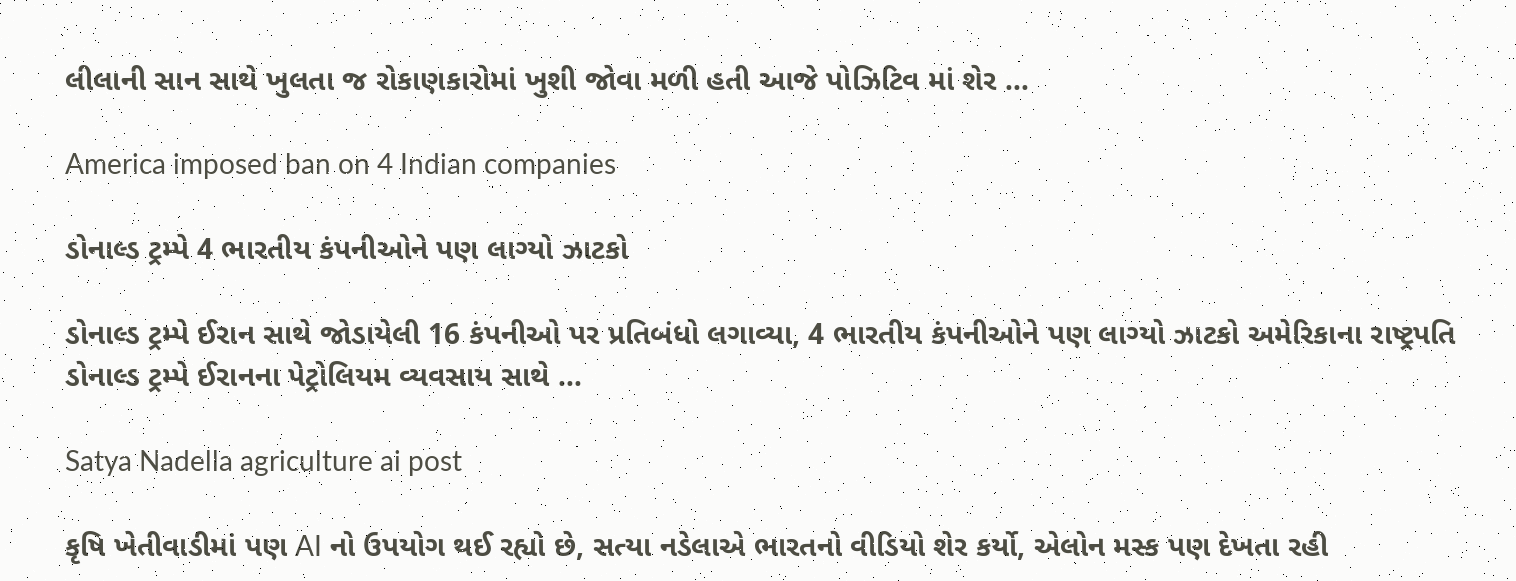લીલાની સાન સાથે ખુલતા જ રોકાણકારોમાં ખુશી જોવા મળી હતી આજે પોઝિટિવ માં શેર ...

America imposed ban on 4 Indian companies

ડોનાલ્ડ ટ્રમ્પે 4 ભારતીય કંપનીઓને પણ લાગ્યો ઝાટકો

ડોનાલ્ડ ટ્રમ્પે ઈરાન સાથે જોડાયેલી 16 કંપનીઓ પર પ્રતિબંધો લગાવ્યા, 4 ભારતીય કંપનીઓને પણ લાગ્યો ઝાટકો અમેરિકાના રાષ્ટ્રપતિ ડોનાલ્ડ ટ્રમ્પે ઈરાનના પેટ્રોલિયમ વ્યવસાય સાથે ...

Satya Nadella agriculture ai post

કૃષિ ખેતીવાડીમાં પણ AI નો ઉપયોગ થઈ રહ્યો છે, સત્યા નડેલાએ ભારતનો વીડિયો શેર કર્યો, એલોન મસ્ક પણ દેખતા રહી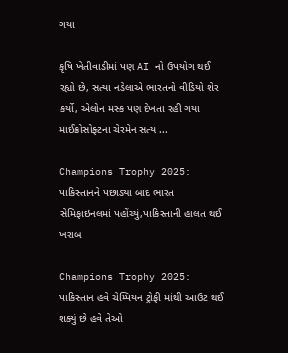ગયા

કૃષિ ખેતીવાડીમાં પણ AI નો ઉપયોગ થઈ રહ્યો છે, સત્યા નડેલાએ ભારતનો વીડિયો શેર કર્યો, એલોન મસ્ક પણ દેખતા રહી ગયા માઈક્રોસોફ્ટના ચેરમેન સત્ય ...

Champions Trophy 2025: પાકિસ્તાનને પછાડ્યા બાદ ભારત સેમિફાઇનલમાં પહોંચ્યું,પાકિસ્તાની હાલત થઈ ખરાબ

Champions Trophy 2025: પાકિસ્તાન હવે ચેમ્પિયન ટ્રોફી માંથી આઉટ થઈ શક્યું છે હવે તેઓ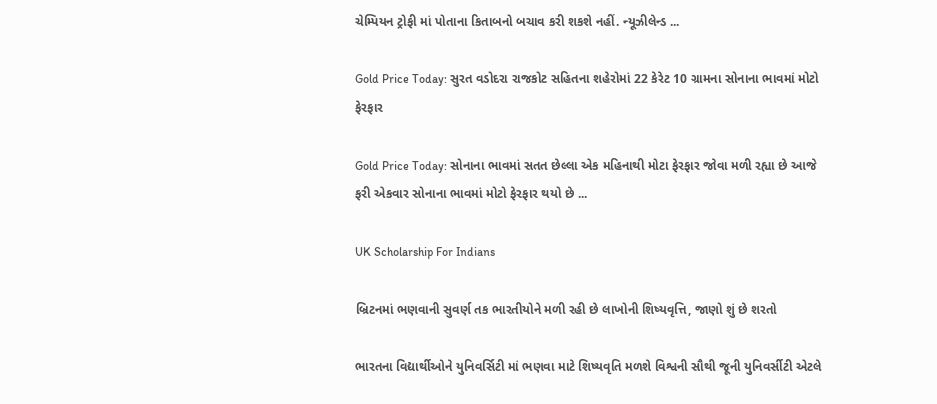ચેમ્પિયન ટ્રોફી માં પોતાના કિતાબનો બચાવ કરી શકશે નહીં. ન્યૂઝીલેન્ડ ...

Gold Price Today: સુરત વડોદરા રાજકોટ સહિતના શહેરોમાં 22 કેરેટ 10 ગ્રામના સોનાના ભાવમાં મોટો ફેરફાર

Gold Price Today: સોનાના ભાવમાં સતત છેલ્લા એક મહિનાથી મોટા ફેરફાર જોવા મળી રહ્યા છે આજે ફરી એકવાર સોનાના ભાવમાં મોટો ફેરફાર થયો છે ...

UK Scholarship For Indians

બ્રિટનમાં ભણવાની સુવર્ણ તક ભારતીયોને મળી રહી છે લાખોની શિષ્યવૃત્તિ, જાણો શું છે શરતો

ભારતના વિદ્યાર્થીઓને યુનિવર્સિટી માં ભણવા માટે શિષ્યવૃતિ મળશે વિશ્વની સૌથી જૂની યુનિવર્સીટી એટલે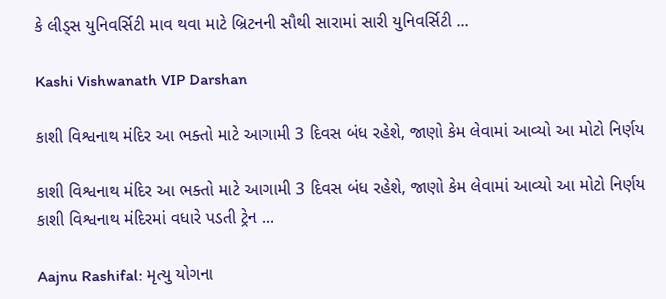કે લીડ્સ યુનિવર્સિટી માવ થવા માટે બ્રિટનની સૌથી સારામાં સારી યુનિવર્સિટી ...

Kashi Vishwanath VIP Darshan

કાશી વિશ્વનાથ મંદિર આ ભક્તો માટે આગામી 3 દિવસ બંધ રહેશે, જાણો કેમ લેવામાં આવ્યો આ મોટો નિર્ણય

કાશી વિશ્વનાથ મંદિર આ ભક્તો માટે આગામી 3 દિવસ બંધ રહેશે, જાણો કેમ લેવામાં આવ્યો આ મોટો નિર્ણય કાશી વિશ્વનાથ મંદિરમાં વધારે પડતી ટ્રેન ...

Aajnu Rashifal: મૃત્યુ યોગના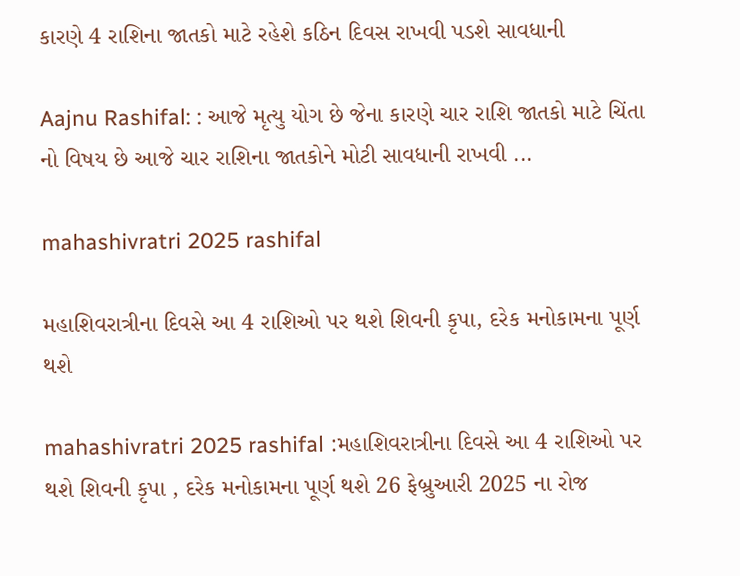કારણે 4 રાશિના જાતકો માટે રહેશે કઠિન દિવસ રાખવી પડશે સાવધાની

Aajnu Rashifal: : આજે મૃત્યુ યોગ છે જેના કારણે ચાર રાશિ જાતકો માટે ચિંતા નો વિષય છે આજે ચાર રાશિના જાતકોને મોટી સાવધાની રાખવી ...

mahashivratri 2025 rashifal

મહાશિવરાત્રીના દિવસે આ 4 રાશિઓ પર થશે શિવની કૃપા, દરેક મનોકામના પૂર્ણ થશે

mahashivratri 2025 rashifal :મહાશિવરાત્રીના દિવસે આ 4 રાશિઓ પર થશે શિવની કૃપા , દરેક મનોકામના પૂર્ણ થશે 26 ફેબ્રુઆરી 2025 ના રોજ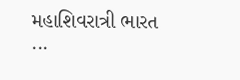મહાશિવરાત્રી ભારત ...